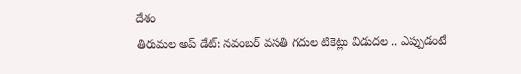దేశం
తిరుమల అప్ డేట్: నవంబర్ వసతి గదుల టికెట్లు విడుదల .. ఎప్పుడంటే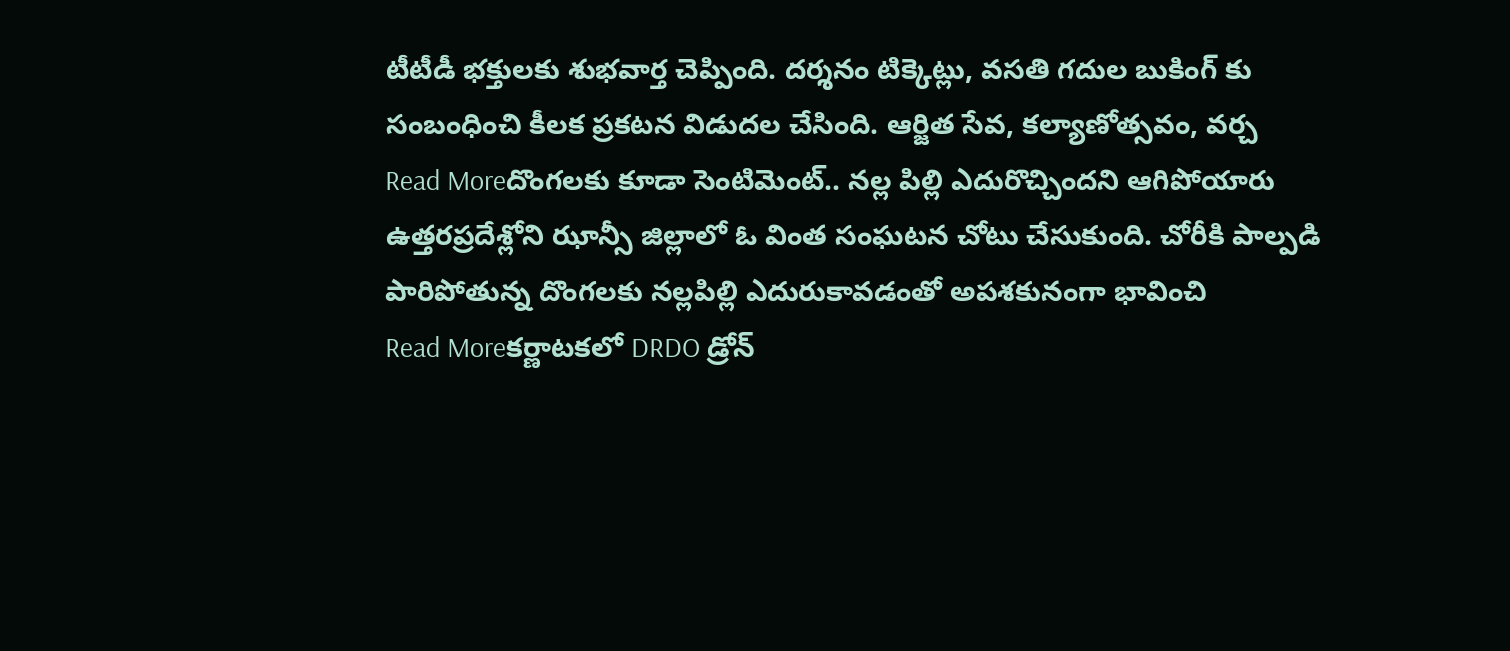టీటీడీ భక్తులకు శుభవార్త చెప్పింది. దర్శనం టిక్కెట్లు, వసతి గదుల బుకింగ్ కు సంబంధించి కీలక ప్రకటన విడుదల చేసింది. ఆర్జిత సేవ, కల్యాణోత్సవం, వర్చ
Read Moreదొంగలకు కూడా సెంటిమెంట్.. నల్ల పిల్లి ఎదురొచ్చిందని ఆగిపోయారు
ఉత్తరప్రదేశ్లోని ఝాన్సీ జిల్లాలో ఓ వింత సంఘటన చోటు చేసుకుంది. చోరీకి పాల్పడి పారిపోతున్న దొంగలకు నల్లపిల్లి ఎదురుకావడంతో అపశకునంగా భావించి
Read Moreకర్ణాటకలో DRDO డ్రోన్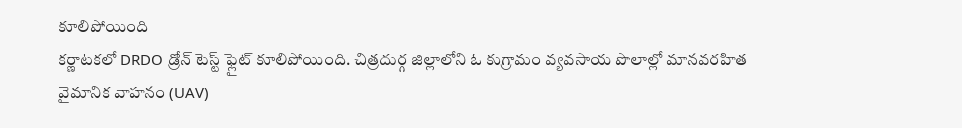కూలిపోయింది
కర్ణాటకలో DRDO డ్రోన్ టెస్ట్ ఫ్లైట్ కూలిపోయింది. చిత్రదుర్గ జిల్లాలోని ఓ కుగ్రామం వ్యవసాయ పొలాల్లో మానవరహిత వైమానిక వాహనం (UAV)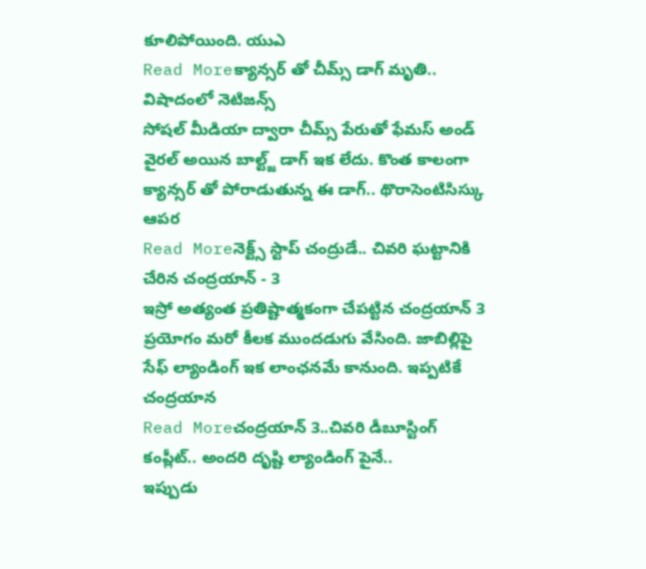కూలిపోయింది. యుఎ
Read Moreక్యాన్సర్ తో చీమ్స్ డాగ్ మృతి.. విషాదంలో నెటిజన్స్
సోషల్ మీడియా ద్వారా చీమ్స్ పేరుతో ఫేమస్ అండ్ వైరల్ అయిన బాల్ట్జ్ డాగ్ ఇక లేదు. కొంత కాలంగా క్యాన్సర్ తో పోరాడుతున్న ఈ డాగ్.. థొరాసెంటిసిస్కు ఆపర
Read Moreనెక్ట్స్ స్టాప్ చంద్రుడే.. చివరి ఘట్టానికి చేరిన చంద్రయాన్ - 3
ఇస్రో అత్యంత ప్రతిష్టాత్మకంగా చేపట్టిన చంద్రయాన్ 3 ప్రయోగం మరో కీలక ముందడుగు వేసింది. జాబిల్లిపై సేఫ్ ల్యాండింగ్ ఇక లాంఛనమే కానుంది. ఇప్పటికే చంద్రయాన
Read Moreచంద్రయాన్ 3..చివరి డీబూస్టింగ్ కంప్లీట్.. అందరి దృష్టి ల్యాండింగ్ పైనే..
ఇప్పుడు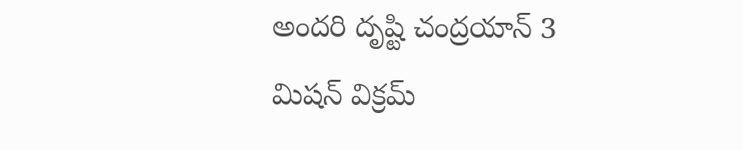అందరి దృష్టి చంద్రయాన్ 3 మిషన్ విక్రమ్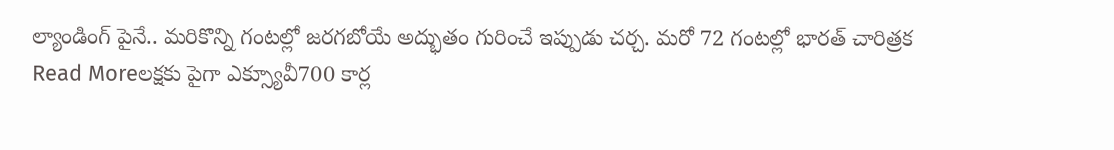ల్యాండింగ్ పైనే.. మరికొన్ని గంటల్లో జరగబోయే అద్భుతం గురించే ఇప్పుడు చర్చ. మరో 72 గంటల్లో భారత్ చారిత్రక
Read Moreలక్షకు పైగా ఎక్స్యూవీ700 కార్ల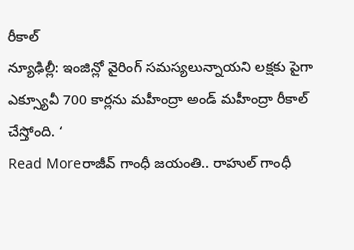రీకాల్
న్యూఢిల్లీ: ఇంజిన్లో వైరింగ్ సమస్యలున్నాయని లక్షకు పైగా ఎక్స్యూవీ 700 కార్లను మహీంద్రా అండ్ మహీంద్రా రీకాల్ చేస్తోంది. ‘
Read Moreరాజీవ్ గాంధీ జయంతి.. రాహుల్ గాంధీ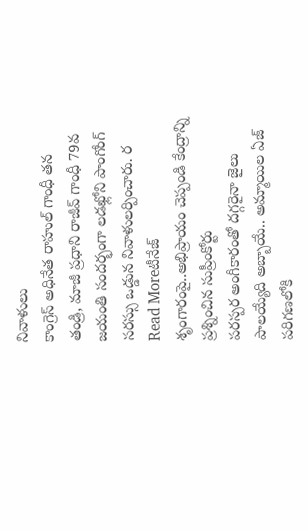నివాళులు
కాంగ్రెస్ అధినేత రాహుల్ గాంధీ తన తండ్రి, మాజీ ప్రధాని రాజీవ్ గాంధీ 79వ జయంతి సందర్భంగా లడఖ్లోని పాంగోంగ్ సరస్సు ఒడ్డున నివాళులర్పించారు. ర
Read Moreటీనేజ్ శృంగారంపై..అభిప్రాయం చెప్పండి కేంద్రాన్ని ప్రశ్నించిన సుప్రీంకోర్టు
పరస్పర అంగీకారంతో దగ్గరైనా జైలు పాలయ్యేది అబ్బాయే.. అమ్మాయిల ఏజ్ పరిగణలోకి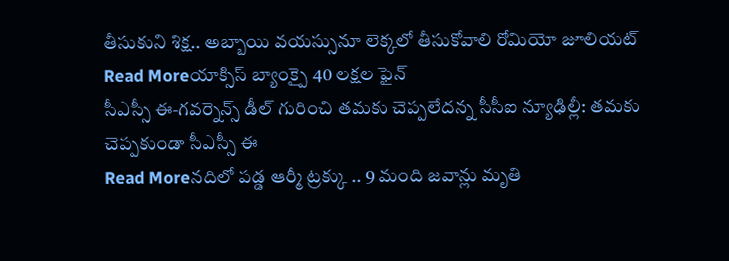తీసుకుని శిక్ష.. అబ్బాయి వయస్సునూ లెక్కలో తీసుకోవాలి రోమియో జూలియట్
Read Moreయాక్సిస్ బ్యాంక్పై 40 లక్షల ఫైన్
సీఎస్సీ ఈ‑గవర్నెన్స్ డీల్ గురించి తమకు చెప్పలేదన్న సీసీఐ న్యూఢిల్లీ: తమకు చెప్పకుండా సీఎస్సీ ఈ
Read Moreనదిలో పడ్డ ఆర్మీ ట్రక్కు .. 9 మంది జవాన్లు మృతి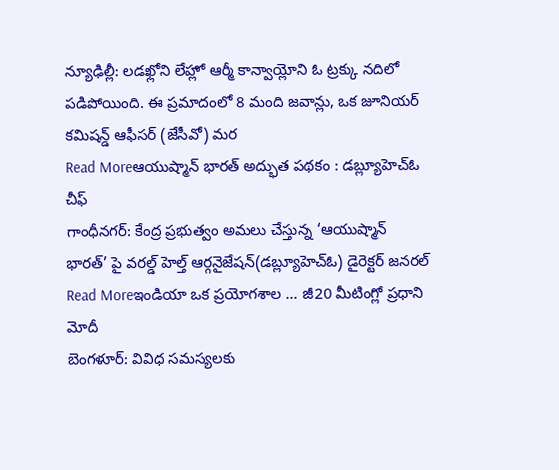న్యూఢిల్లీ: లడఖ్లోని లేహ్లో ఆర్మీ కాన్వాయ్లోని ఓ ట్రక్కు నదిలో పడిపోయింది. ఈ ప్రమాదంలో 8 మంది జవాన్లు, ఒక జూనియర్ కమిషన్డ్ ఆఫీసర్ (జేసీవో) మర
Read Moreఆయుష్మాన్ భారత్ అద్భుత పథకం : డబ్ల్యూహెచ్ఓ చీఫ్
గాంధీనగర్: కేంద్ర ప్రభుత్వం అమలు చేస్తున్న ‘ఆయుష్మాన్ భారత్’ పై వరల్డ్ హెల్త్ ఆర్గనైజేషన్(డబ్ల్యూహెచ్ఓ) డైరెక్టర్ జనరల్
Read Moreఇండియా ఒక ప్రయోగశాల ... జీ20 మీటింగ్లో ప్రధాని మోదీ
బెంగళూర్: వివిధ సమస్యలకు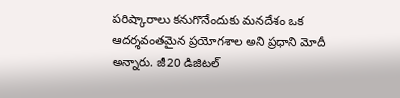పరిష్కారాలు కనుగొనేందుకు మనదేశం ఒక ఆదర్శవంతమైన ప్రయోగశాల అని ప్రధాని మోదీ అన్నారు. జీ20 డిజిటల్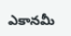ఎకానమీ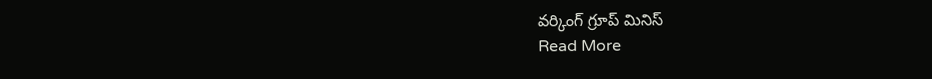వర్కింగ్ గ్రూప్ మినిస్
Read More